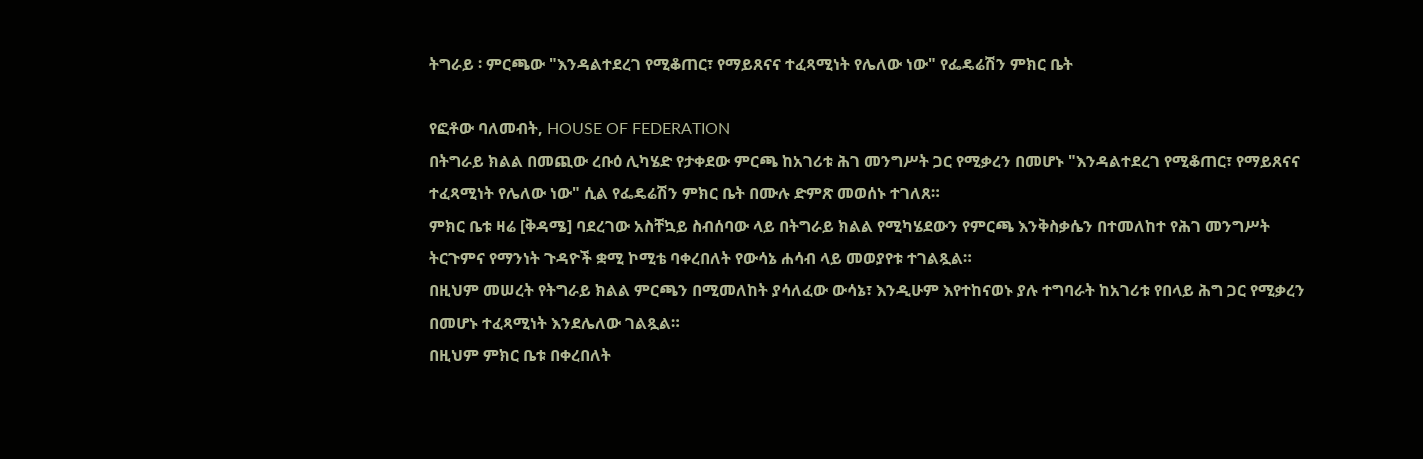ትግራይ ፡ ምርጫው "እንዳልተደረገ የሚቆጠር፣ የማይጸናና ተፈጻሚነት የሌለው ነው" የፌዴሬሽን ምክር ቤት

የፎቶው ባለመብት, HOUSE OF FEDERATION
በትግራይ ክልል በመጪው ረቡዕ ሊካሄድ የታቀደው ምርጫ ከአገሪቱ ሕገ መንግሥት ጋር የሚቃረን በመሆኑ "እንዳልተደረገ የሚቆጠር፣ የማይጸናና ተፈጻሚነት የሌለው ነው" ሲል የፌዴሬሽን ምክር ቤት በሙሉ ድምጽ መወሰኑ ተገለጸ።
ምክር ቤቱ ዛሬ [ቅዳሜ] ባደረገው አስቸኳይ ስብሰባው ላይ በትግራይ ክልል የሚካሄደውን የምርጫ እንቅስቃሴን በተመለከተ የሕገ መንግሥት ትርጉምና የማንነት ጉዳዮች ቋሚ ኮሚቴ ባቀረበለት የውሳኔ ሐሳብ ላይ መወያየቱ ተገልጿል።
በዚህም መሠረት የትግራይ ክልል ምርጫን በሚመለከት ያሳለፈው ውሳኔ፣ እንዲሁም እየተከናወኑ ያሉ ተግባራት ከአገሪቱ የበላይ ሕግ ጋር የሚቃረን በመሆኑ ተፈጻሚነት እንደሌለው ገልጿል።
በዚህም ምክር ቤቱ በቀረበለት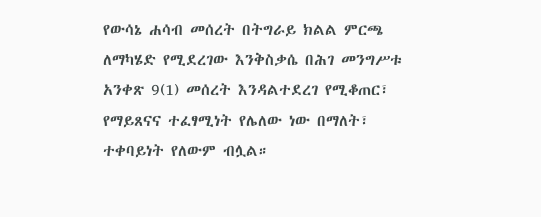የውሳኔ ሐሳብ መሰረት በትግራይ ክልል ምርጫ ለማካሄድ የሚደረገው እንቅስቃሴ በሕገ መንግሥቱ አንቀጽ 9(1) መሰረት እንዳልተደረገ የሚቆጠር፣ የማይጸናና ተፈፃሚነት የሌለው ነው በማለት፣ ተቀባይነት የለውም ብሏል።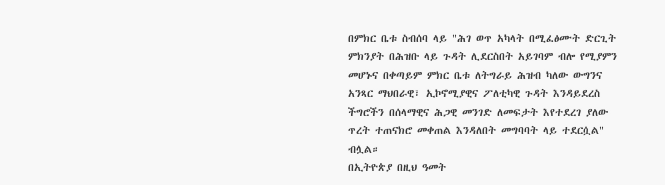በምክር ቤቱ ስብሰባ ላይ "ሕገ ወጥ አካላት በሚፈፅሙት ድርጊት ምክንያት በሕዝቡ ላይ ጉዳት ሊደርስበት አይገባም ብሎ የሚያምን መሆኑና በቀጣይም ምክር ቤቱ ለትግራይ ሕዝብ ካለው ውግንና አንጻር ማህበራዊ፣ ኢኮኖሚያዊና ፖለቲካዊ ጉዳት እንዳይደረስ ችግሮችን በሰላማዊና ሕጋዊ መንገድ ለመፍታት እየተደረገ ያለው ጥረት ተጠናክሮ መቀጠል እንዳለበት መግባባት ላይ ተደርሷል" ብሏል።
በኢትዮጵያ በዚህ ዓመት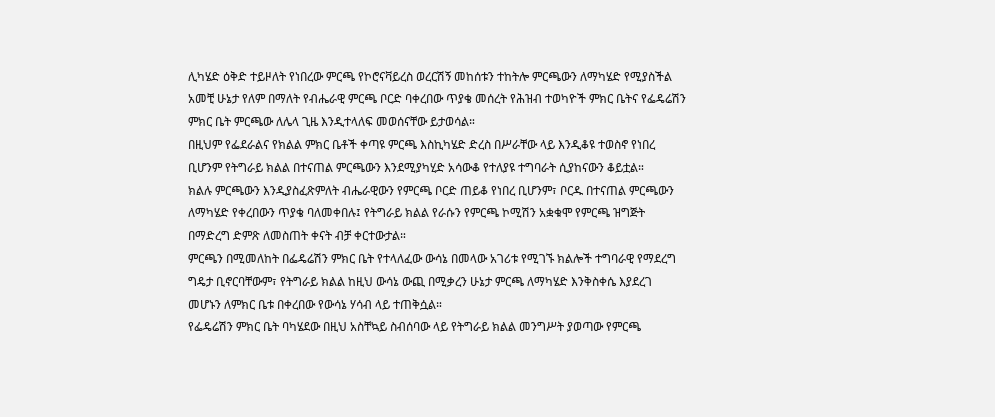ሊካሄድ ዕቅድ ተይዞለት የነበረው ምርጫ የኮሮናቫይረስ ወረርሽኝ መከሰቱን ተከትሎ ምርጫውን ለማካሄድ የሚያስችል አመቺ ሁኔታ የለም በማለት የብሔራዊ ምርጫ ቦርድ ባቀረበው ጥያቄ መሰረት የሕዝብ ተወካዮች ምክር ቤትና የፌዴሬሽን ምክር ቤት ምርጫው ለሌላ ጊዜ እንዲተላለፍ መወሰናቸው ይታወሳል።
በዚህም የፌደራልና የክልል ምክር ቤቶች ቀጣዩ ምርጫ እስኪካሄድ ድረስ በሥራቸው ላይ እንዲቆዩ ተወስኖ የነበረ ቢሆንም የትግራይ ክልል በተናጠል ምርጫውን እንደሚያካሂድ አሳውቆ የተለያዩ ተግባራት ሲያከናውን ቆይቷል።
ክልሉ ምርጫውን እንዲያስፈጽምለት ብሔራዊውን የምርጫ ቦርድ ጠይቆ የነበረ ቢሆንም፣ ቦርዱ በተናጠል ምርጫውን ለማካሄድ የቀረበውን ጥያቄ ባለመቀበሉ፤ የትግራይ ክልል የራሱን የምርጫ ኮሚሽን አቋቁሞ የምርጫ ዝግጅት በማድረግ ድምጽ ለመስጠት ቀናት ብቻ ቀርተውታል።
ምርጫን በሚመለከት በፌዴሬሽን ምክር ቤት የተላለፈው ውሳኔ በመላው አገሪቱ የሚገኙ ክልሎች ተግባራዊ የማደረግ ግዴታ ቢኖርባቸውም፣ የትግራይ ክልል ከዚህ ውሳኔ ውጪ በሚቃረን ሁኔታ ምርጫ ለማካሄድ እንቅስቀሴ እያደረገ መሆኑን ለምክር ቤቱ በቀረበው የውሳኔ ሃሳብ ላይ ተጠቅሷል።
የፌዴሬሽን ምክር ቤት ባካሄደው በዚህ አስቸኳይ ስብሰባው ላይ የትግራይ ክልል መንግሥት ያወጣው የምርጫ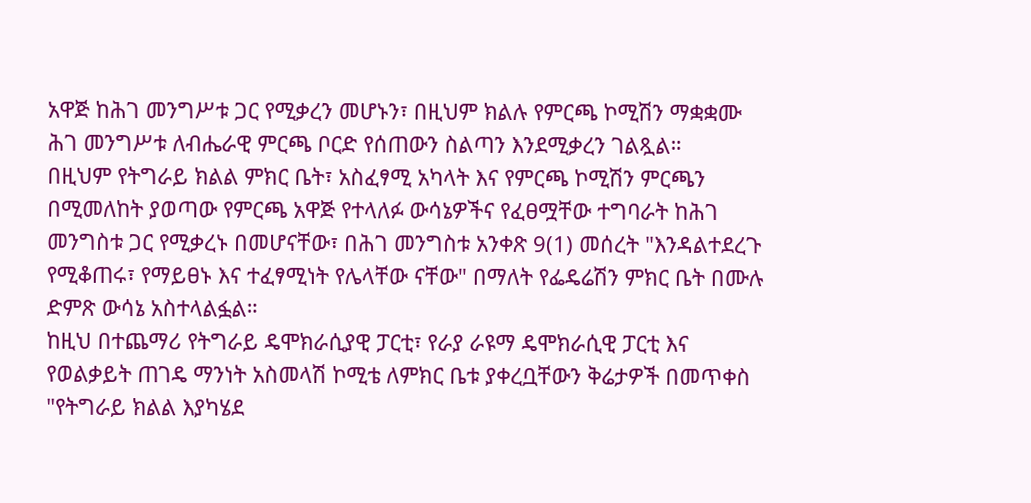አዋጅ ከሕገ መንግሥቱ ጋር የሚቃረን መሆኑን፣ በዚህም ክልሉ የምርጫ ኮሚሽን ማቋቋሙ ሕገ መንግሥቱ ለብሔራዊ ምርጫ ቦርድ የሰጠውን ስልጣን እንደሚቃረን ገልጿል።
በዚህም የትግራይ ክልል ምክር ቤት፣ አስፈፃሚ አካላት እና የምርጫ ኮሚሽን ምርጫን በሚመለከት ያወጣው የምርጫ አዋጅ የተላለፉ ውሳኔዎችና የፈፀሟቸው ተግባራት ከሕገ መንግስቱ ጋር የሚቃረኑ በመሆናቸው፣ በሕገ መንግስቱ አንቀጽ 9(1) መሰረት "እንዳልተደረጉ የሚቆጠሩ፣ የማይፀኑ እና ተፈፃሚነት የሌላቸው ናቸው" በማለት የፌዴሬሽን ምክር ቤት በሙሉ ድምጽ ውሳኔ አስተላልፏል።
ከዚህ በተጨማሪ የትግራይ ዴሞክራሲያዊ ፓርቲ፣ የራያ ራዩማ ዴሞክራሲዊ ፓርቲ እና የወልቃይት ጠገዴ ማንነት አስመላሽ ኮሚቴ ለምክር ቤቱ ያቀረቧቸውን ቅሬታዎች በመጥቀስ "የትግራይ ክልል እያካሄደ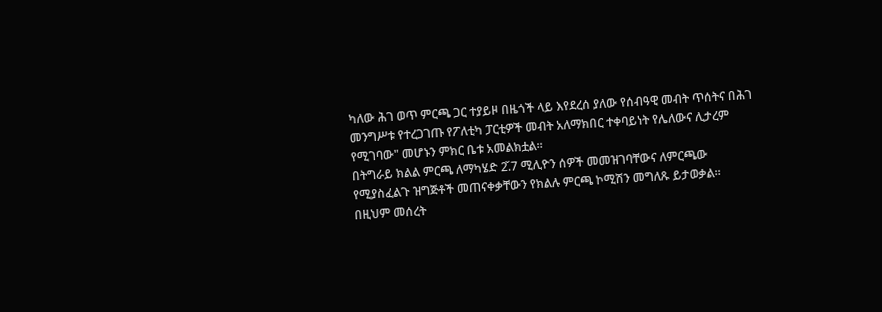ካለው ሕገ ወጥ ምርጫ ጋር ተያይዞ በዜጎች ላይ እየደረሰ ያለው የሰብዓዊ መብት ጥሰትና በሕገ መንግሥቱ የተረጋገጡ የፖለቲካ ፓርቲዎች መብት አለማክበር ተቀባይነት የሌለውና ሊታረም የሚገባው" መሆኑን ምክር ቤቱ አመልክቷል።
በትግራይ ክልል ምርጫ ለማካሄድ 2̌.7 ሚሊዮን ሰዎች መመዝገባቸውና ለምርጫው የሚያስፈልጉ ዝግጅቶች መጠናቀቃቸውን የክልሉ ምርጫ ኮሚሽን መግለጹ ይታወቃል።
በዚህም መሰረት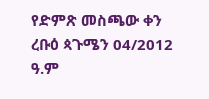የድምጽ መስጫው ቀን ረቡዕ ጳጉሜን 04/2012 ዓ.ም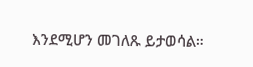እንደሚሆን መገለጹ ይታወሳል።